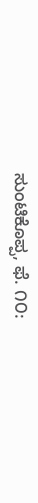ಸುಂಟಿಕೊಪ್ಪ, ಫೆ. ೧೦: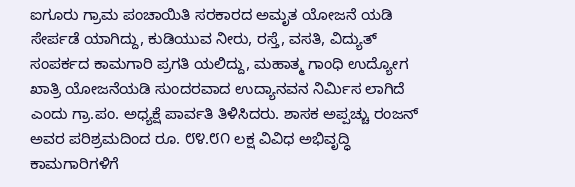ಐಗೂರು ಗ್ರಾಮ ಪಂಚಾಯಿತಿ ಸರಕಾರದ ಅಮೃತ ಯೋಜನೆ ಯಡಿ ಸೇರ್ಪಡೆ ಯಾಗಿದ್ದು, ಕುಡಿಯುವ ನೀರು, ರಸ್ತೆ, ವಸತಿ, ವಿದ್ಯುತ್ ಸಂಪರ್ಕದ ಕಾಮಗಾರಿ ಪ್ರಗತಿ ಯಲಿದ್ದು, ಮಹಾತ್ಮ ಗಾಂಧಿ ಉದ್ಯೋಗ ಖಾತ್ರಿ ಯೋಜನೆಯಡಿ ಸುಂದರವಾದ ಉದ್ಯಾನವನ ನಿರ್ಮಿಸ ಲಾಗಿದೆ ಎಂದು ಗ್ರಾ.ಪಂ. ಅಧ್ಯಕ್ಷೆ ಪಾರ್ವತಿ ತಿಳಿಸಿದರು. ಶಾಸಕ ಅಪ್ಪಚ್ಚು ರಂಜನ್ ಅವರ ಪರಿಶ್ರಮದಿಂದ ರೂ. ೮೪.೮೧ ಲಕ್ಷ ವಿವಿಧ ಅಭಿವೃದ್ಧಿ ಕಾಮಗಾರಿಗಳಿಗೆ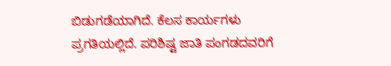ಬಿಡುಗಡೆಯಾಗಿದೆ. ಕೆಲಸ ಕಾರ್ಯಗಳು ಪ್ರಗತಿಯಲ್ಲಿದೆ. ಪರಿಶಿಷ್ಟ ಜಾತಿ ಪಂಗಡದವರಿಗೆ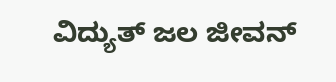ವಿದ್ಯುತ್ ಜಲ ಜೀವನ್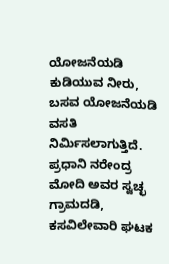ಯೋಜನೆಯಡಿ ಕುಡಿಯುವ ನೀರು, ಬಸವ ಯೋಜನೆಯಡಿ ವಸತಿ ನಿರ್ಮಿಸಲಾಗುತ್ತಿದೆ. ಪ್ರಧಾನಿ ನರೇಂದ್ರ ಮೋದಿ ಅವರ ಸ್ವಚ್ಛ ಗ್ರಾಮದಡಿ, ಕಸವಿಲೇವಾರಿ ಘಟಕ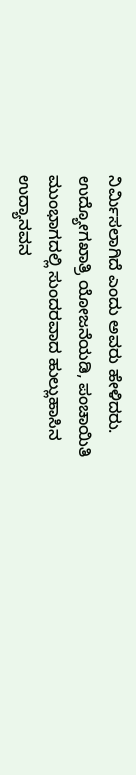ನಿರ್ಮಿಸಲಾಗಿದೆ ಎಂದು ಅವರು ಹೇಳಿದರು. ಉದ್ಯೋಗಖಾತ್ರಿ ಯೋಜನೆಯಡಿ, ಪಂಚಾಯಿತಿ ಮುಂಭಾಗದಲ್ಲಿ ಸುಂದರವಾದ ಹುಲ್ಲುಹಾಸಿನ ಉದ್ಯಾನವನ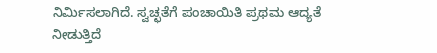ನಿರ್ಮಿಸಲಾಗಿದೆ. ಸ್ವಚ್ಛತೆಗೆ ಪಂಚಾಯಿತಿ ಪ್ರಥಮ ಆದ್ಯತೆ ನೀಡುತ್ತಿದೆ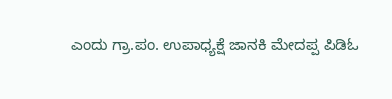ಎಂದು ಗ್ರಾ.ಪಂ. ಉಪಾಧ್ಯಕ್ಷೆ ಜಾನಕಿ ಮೇದಪ್ಪ ಪಿಡಿಓ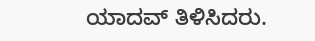ಯಾದವ್ ತಿಳಿಸಿದರು.